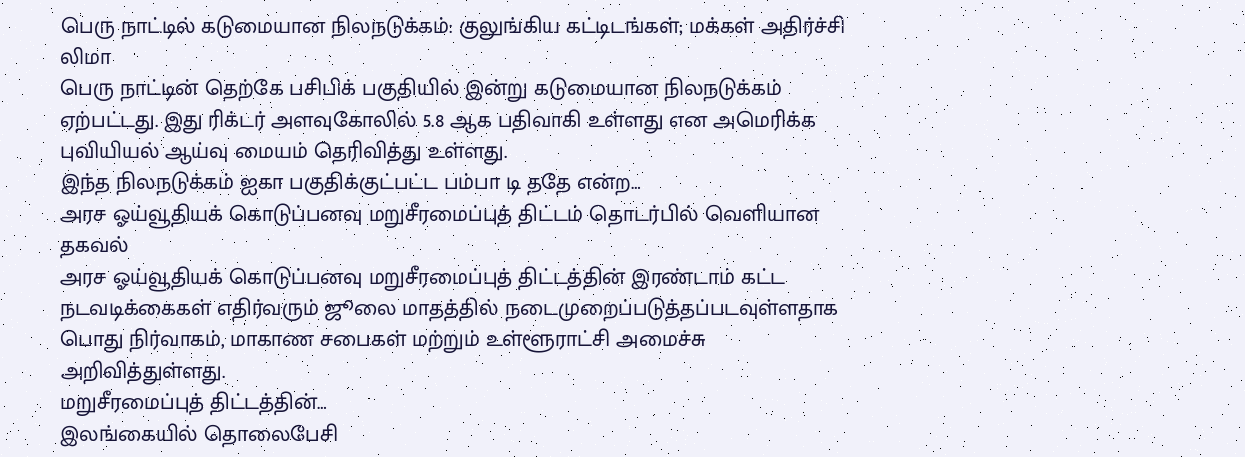பெரு நாட்டில் கடுமையான நிலநடுக்கம்: குலுங்கிய கட்டிடங்கள்; மக்கள் அதிர்ச்சி
லிமா
பெரு நாட்டின் தெற்கே பசிபிக் பகுதியில் இன்று கடுமையான நிலநடுக்கம் ஏற்பட்டது. இது ரிக்டர் அளவுகோலில் 5.8 ஆக பதிவாகி உள்ளது என அமெரிக்க புவியியல் ஆய்வு மையம் தெரிவித்து உள்ளது.
இந்த நிலநடுக்கம் ஐகா பகுதிக்குட்பட்ட பம்பா டி ததே என்ற…
அரச ஓய்வூதியக் கொடுப்பனவு மறுசீரமைப்புத் திட்டம் தொடர்பில் வெளியான தகவல்
அரச ஓய்வூதியக் கொடுப்பனவு மறுசீரமைப்புத் திட்டத்தின் இரண்டாம் கட்ட நடவடிக்கைகள் எதிர்வரும் ஜூலை மாதத்தில் நடைமுறைப்படுத்தப்படவுள்ளதாக பொது நிர்வாகம், மாகாண சபைகள் மற்றும் உள்ளூராட்சி அமைச்சு அறிவித்துள்ளது.
மறுசீரமைப்புத் திட்டத்தின்…
இலங்கையில் தொலைபேசி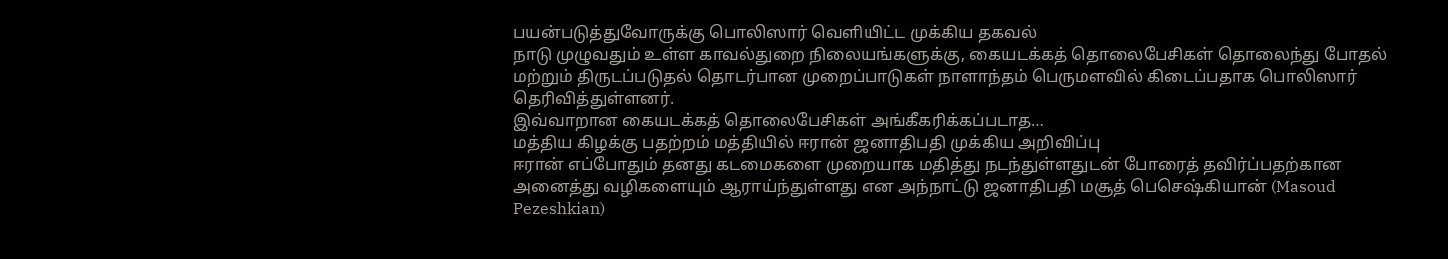பயன்படுத்துவோருக்கு பொலிஸார் வெளியிட்ட முக்கிய தகவல்
நாடு முழுவதும் உள்ள காவல்துறை நிலையங்களுக்கு, கையடக்கத் தொலைபேசிகள் தொலைந்து போதல் மற்றும் திருடப்படுதல் தொடர்பான முறைப்பாடுகள் நாளாந்தம் பெருமளவில் கிடைப்பதாக பொலிஸார் தெரிவித்துள்ளனர்.
இவ்வாறான கையடக்கத் தொலைபேசிகள் அங்கீகரிக்கப்படாத…
மத்திய கிழக்கு பதற்றம் மத்தியில் ஈரான் ஜனாதிபதி முக்கிய அறிவிப்பு
ஈரான் எப்போதும் தனது கடமைகளை முறையாக மதித்து நடந்துள்ளதுடன் போரைத் தவிர்ப்பதற்கான அனைத்து வழிகளையும் ஆராய்ந்துள்ளது என அந்நாட்டு ஜனாதிபதி மசூத் பெசெஷ்கியான் (Masoud Pezeshkian)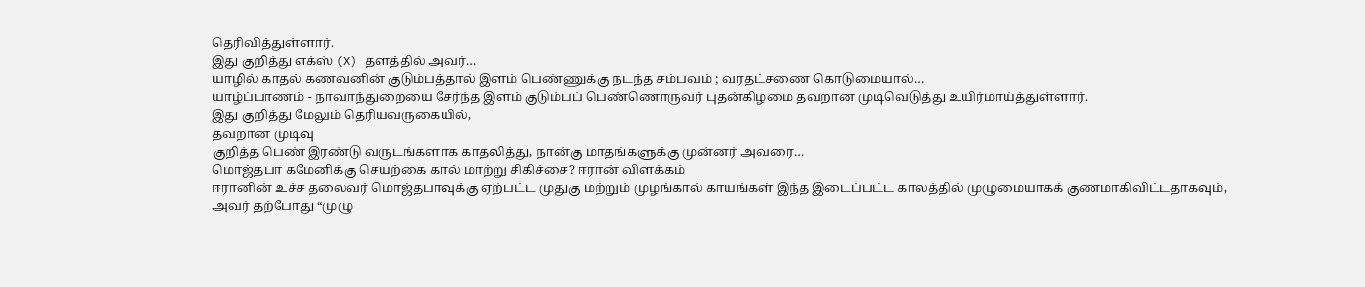தெரிவித்துள்ளார்.
இது குறித்து எக்ஸ் (X) தளத்தில் அவர்…
யாழில் காதல் கணவனின் குடும்பத்தால் இளம் பெண்ணுக்கு நடந்த சம்பவம் ; வரதட்சணை கொடுமையால்…
யாழ்ப்பாணம் - நாவாந்துறையை சேர்ந்த இளம் குடும்பப் பெண்ணொருவர் புதன்கிழமை தவறான முடிவெடுத்து உயிர்மாய்த்துள்ளார்.
இது குறித்து மேலும் தெரியவருகையில்,
தவறான முடிவு
குறித்த பெண் இரண்டு வருடங்களாக காதலித்து, நான்கு மாதங்களுக்கு முன்னர் அவரை…
மொஜ்தபா கமேனிக்கு செயற்கை கால் மாற்று சிகிச்சை? ஈரான் விளக்கம்
ஈரானின் உச்ச தலைவர் மொஜ்தபாவுக்கு ஏற்பட்ட முதுகு மற்றும் முழங்கால் காயங்கள் இந்த இடைப்பட்ட காலத்தில் முழுமையாகக் குணமாகிவிட்டதாகவும், அவர் தற்போது “முழு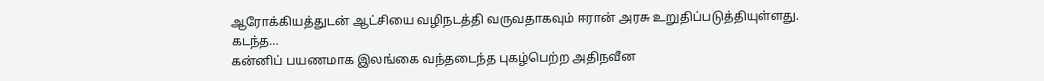ஆரோக்கியத்துடன் ஆட்சியை வழிநடத்தி வருவதாகவும் ஈரான் அரசு உறுதிப்படுத்தியுள்ளது.
கடந்த…
கன்னிப் பயணமாக இலங்கை வந்தடைந்த புகழ்பெற்ற அதிநவீன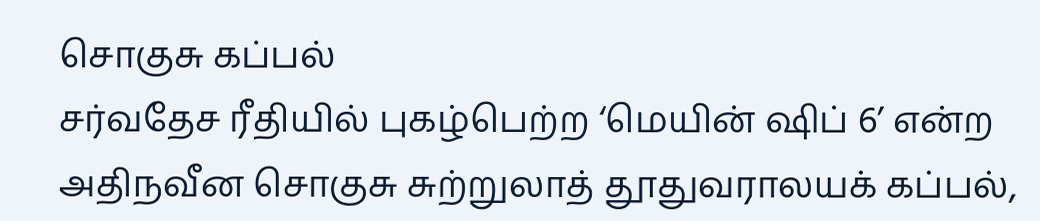சொகுசு கப்பல்
சர்வதேச ரீதியில் புகழ்பெற்ற ‘மெயின் ஷிப் 6’ என்ற அதிநவீன சொகுசு சுற்றுலாத் தூதுவராலயக் கப்பல்,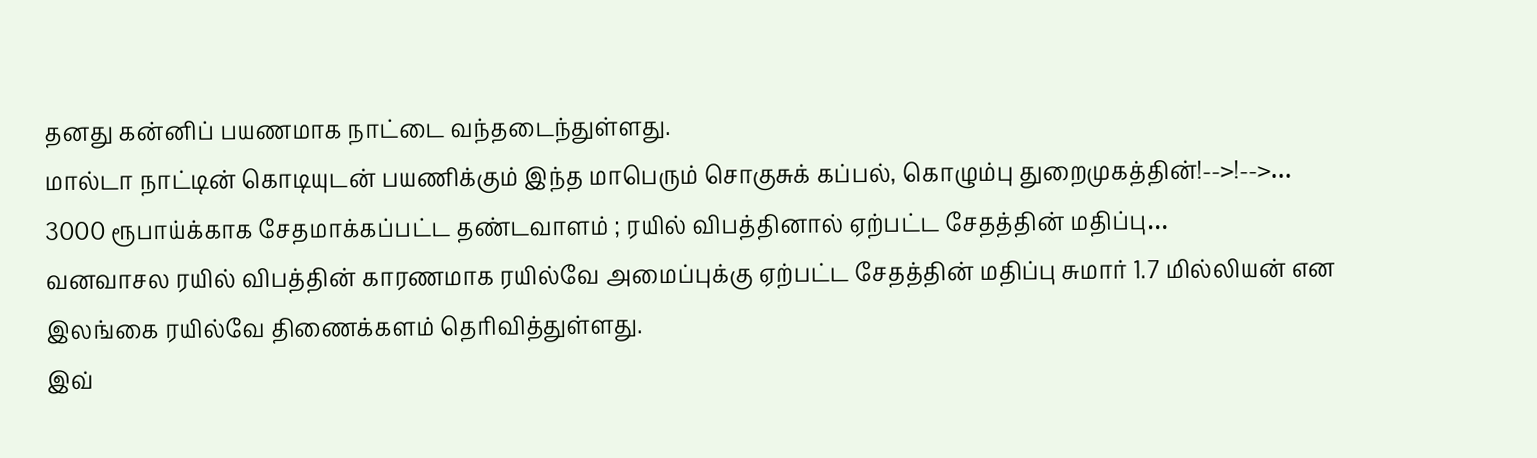தனது கன்னிப் பயணமாக நாட்டை வந்தடைந்துள்ளது.
மால்டா நாட்டின் கொடியுடன் பயணிக்கும் இந்த மாபெரும் சொகுசுக் கப்பல், கொழும்பு துறைமுகத்தின்!-->!-->…
3000 ரூபாய்க்காக சேதமாக்கப்பட்ட தண்டவாளம் ; ரயில் விபத்தினால் ஏற்பட்ட சேதத்தின் மதிப்பு…
வனவாசல ரயில் விபத்தின் காரணமாக ரயில்வே அமைப்புக்கு ஏற்பட்ட சேதத்தின் மதிப்பு சுமார் 1.7 மில்லியன் என இலங்கை ரயில்வே திணைக்களம் தெரிவித்துள்ளது.
இவ்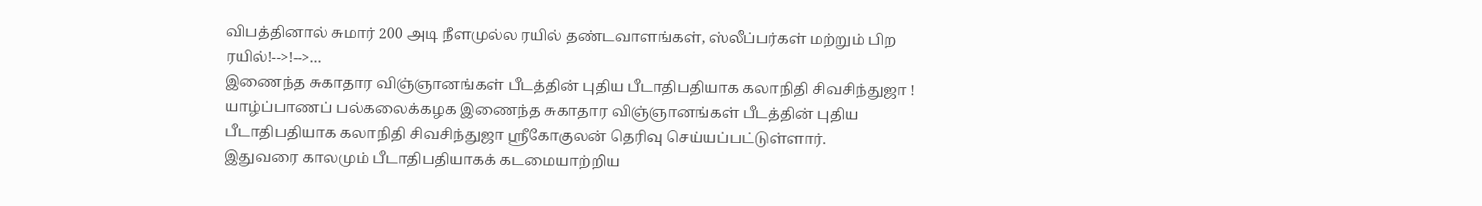விபத்தினால் சுமார் 200 அடி நீளமுல்ல ரயில் தண்டவாளங்கள், ஸ்லீப்பர்கள் மற்றும் பிற ரயில்!-->!-->…
இணைந்த சுகாதார விஞ்ஞானங்கள் பீடத்தின் புதிய பீடாதிபதியாக கலாநிதி சிவசிந்துஜா !
யாழ்ப்பாணப் பல்கலைக்கழக இணைந்த சுகாதார விஞ்ஞானங்கள் பீடத்தின் புதிய பீடாதிபதியாக கலாநிதி சிவசிந்துஜா ஶ்ரீகோகுலன் தெரிவு செய்யப்பட்டுள்ளார்.
இதுவரை காலமும் பீடாதிபதியாகக் கடமையாற்றிய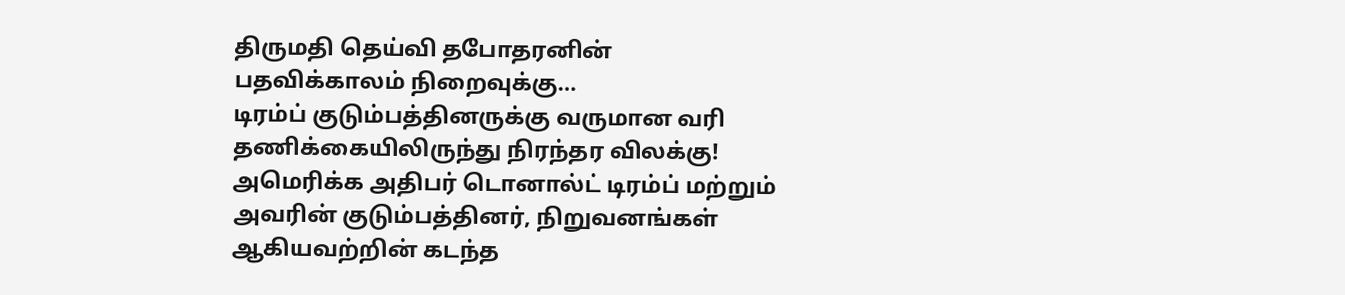திருமதி தெய்வி தபோதரனின் பதவிக்காலம் நிறைவுக்கு…
டிரம்ப் குடும்பத்தினருக்கு வருமான வரி தணிக்கையிலிருந்து நிரந்தர விலக்கு!
அமெரிக்க அதிபர் டொனால்ட் டிரம்ப் மற்றும் அவரின் குடும்பத்தினர், நிறுவனங்கள் ஆகியவற்றின் கடந்த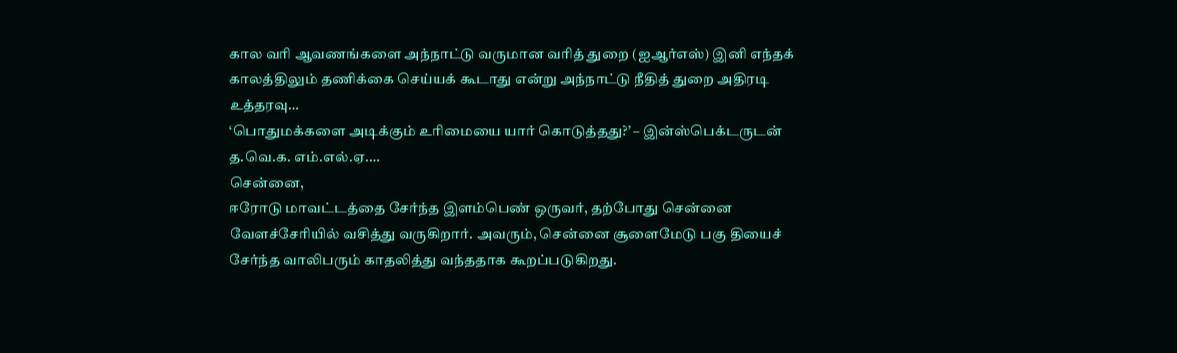கால வரி ஆவணங்களை அந்நாட்டு வருமான வரித் துறை (ஐஆர்எஸ்) இனி எந்தக் காலத்திலும் தணிக்கை செய்யக் கூடாது என்று அந்நாட்டு நீதித் துறை அதிரடி உத்தரவு…
‘பொதுமக்களை அடிக்கும் உரிமையை யார் கொடுத்தது?’ – இன்ஸ்பெக்டருடன் த.வெ.க. எம்.எல்.ஏ.…
சென்னை,
ஈரோடு மாவட்டத்தை சேர்ந்த இளம்பெண் ஒருவர், தற்போது சென்னை வேளச்சேரியில் வசித்து வருகிறார். அவரும், சென்னை சூளைமேடு பகு தியைச் சேர்ந்த வாலிபரும் காதலித்து வந்ததாக கூறப்படுகிறது.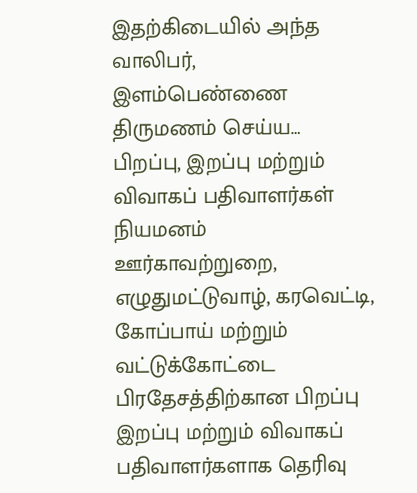இதற்கிடையில் அந்த வாலிபர், இளம்பெண்ணை திருமணம் செய்ய…
பிறப்பு, இறப்பு மற்றும் விவாகப் பதிவாளர்கள் நியமனம்
ஊர்காவற்றுறை, எழுதுமட்டுவாழ், கரவெட்டி, கோப்பாய் மற்றும் வட்டுக்கோட்டை பிரதேசத்திற்கான பிறப்பு இறப்பு மற்றும் விவாகப் பதிவாளர்களாக தெரிவு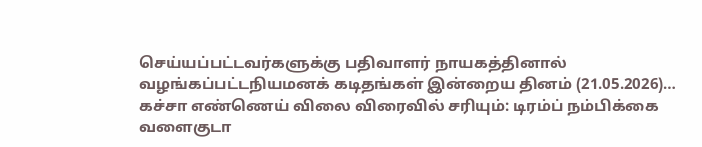செய்யப்பட்டவர்களுக்கு பதிவாளர் நாயகத்தினால் வழங்கப்பட்டநியமனக் கடிதங்கள் இன்றைய தினம் (21.05.2026)…
கச்சா எண்ணெய் விலை விரைவில் சரியும்: டிரம்ப் நம்பிக்கை
வளைகுடா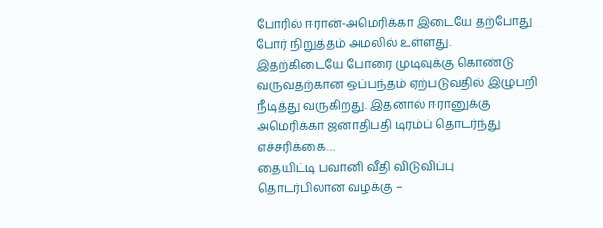போரில் ஈரான்-அமெரிக்கா இடையே தற்போது போர் நிறுத்தம் அமலில் உள்ளது. இதற்கிடையே போரை முடிவுக்கு கொண்டு வருவதற்கான ஒப்பந்தம் ஏற்படுவதில் இழுபறி நீடித்து வருகிறது. இதனால் ஈரானுக்கு அமெரிக்கா ஜனாதிபதி டிரம்ப் தொடர்ந்து எச்சரிக்கை…
தையிட்டி பவானி வீதி விடுவிப்பு தொடர்பிலான வழக்கு –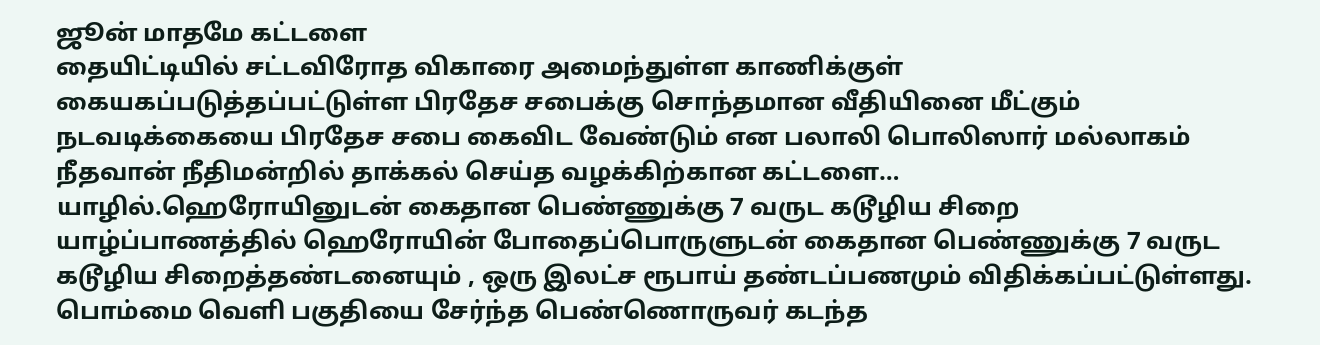ஜூன் மாதமே கட்டளை
தையிட்டியில் சட்டவிரோத விகாரை அமைந்துள்ள காணிக்குள் கையகப்படுத்தப்பட்டுள்ள பிரதேச சபைக்கு சொந்தமான வீதியினை மீட்கும் நடவடிக்கையை பிரதேச சபை கைவிட வேண்டும் என பலாலி பொலிஸார் மல்லாகம் நீதவான் நீதிமன்றில் தாக்கல் செய்த வழக்கிற்கான கட்டளை…
யாழில்.ஹெரோயினுடன் கைதான பெண்ணுக்கு 7 வருட கடூழிய சிறை
யாழ்ப்பாணத்தில் ஹெரோயின் போதைப்பொருளுடன் கைதான பெண்ணுக்கு 7 வருட கடூழிய சிறைத்தண்டனையும் , ஒரு இலட்ச ரூபாய் தண்டப்பணமும் விதிக்கப்பட்டுள்ளது.
பொம்மை வெளி பகுதியை சேர்ந்த பெண்ணொருவர் கடந்த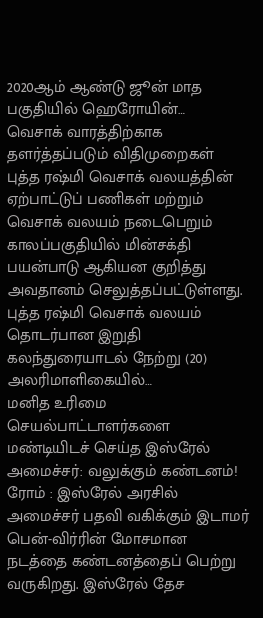2020ஆம் ஆண்டு ஜூன் மாத பகுதியில் ஹெரோயின்…
வெசாக் வாரத்திற்காக தளர்த்தப்படும் விதிமுறைகள்
புத்த ரஷ்மி வெசாக் வலயத்தின் ஏற்பாட்டுப் பணிகள் மற்றும் வெசாக் வலயம் நடைபெறும் காலப்பகுதியில் மின்சக்தி பயன்பாடு ஆகியன குறித்து அவதானம் செலுத்தப்பட்டுள்ளது.
புத்த ரஷ்மி வெசாக் வலயம் தொடர்பான இறுதி கலந்துரையாடல் நேற்று (20) அலரிமாளிகையில்…
மனித உரிமை செயல்பாட்டாளர்களை மண்டியிடச் செய்த இஸ்ரேல் அமைச்சர்: வலுக்கும் கண்டனம்!
ரோம் : இஸ்ரேல் அரசில் அமைச்சர் பதவி வகிக்கும் இடாமர் பென்-விர்ரின் மோசமான நடத்தை கண்டனத்தைப் பெற்று வருகிறது. இஸ்ரேல் தேச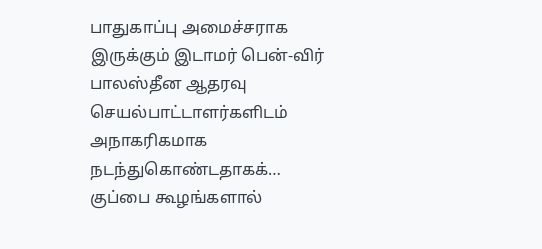பாதுகாப்பு அமைச்சராக இருக்கும் இடாமர் பென்-விர் பாலஸ்தீன ஆதரவு செயல்பாட்டாளர்களிடம் அநாகரிகமாக நடந்துகொண்டதாகக்…
குப்பை கூழங்களால்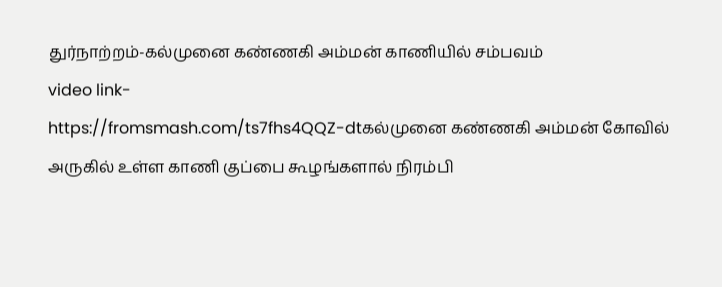துர்நாற்றம்-கல்முனை கண்ணகி அம்மன் காணியில் சம்பவம்
video link-
https://fromsmash.com/ts7fhs4QQZ-dtகல்முனை கண்ணகி அம்மன் கோவில் அருகில் உள்ள காணி குப்பை கூழங்களால் நிரம்பி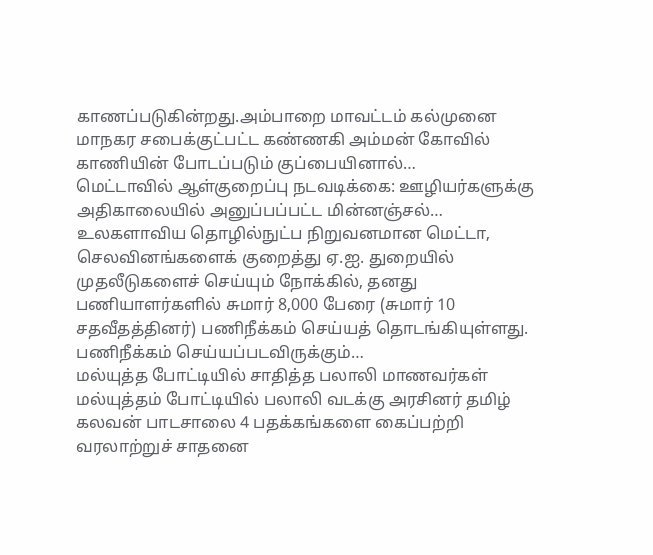காணப்படுகின்றது.அம்பாறை மாவட்டம் கல்முனை மாநகர சபைக்குட்பட்ட கண்ணகி அம்மன் கோவில் காணியின் போடப்படும் குப்பையினால்…
மெட்டாவில் ஆள்குறைப்பு நடவடிக்கை: ஊழியர்களுக்கு அதிகாலையில் அனுப்பப்பட்ட மின்னஞ்சல்…
உலகளாவிய தொழில்நுட்ப நிறுவனமான மெட்டா, செலவினங்களைக் குறைத்து ஏ.ஐ. துறையில் முதலீடுகளைச் செய்யும் நோக்கில், தனது பணியாளர்களில் சுமார் 8,000 பேரை (சுமார் 10 சதவீதத்தினர்) பணிநீக்கம் செய்யத் தொடங்கியுள்ளது.
பணிநீக்கம் செய்யப்படவிருக்கும்…
மல்யுத்த போட்டியில் சாதித்த பலாலி மாணவர்கள்
மல்யுத்தம் போட்டியில் பலாலி வடக்கு அரசினர் தமிழ் கலவன் பாடசாலை 4 பதக்கங்களை கைப்பற்றி வரலாற்றுச் சாதனை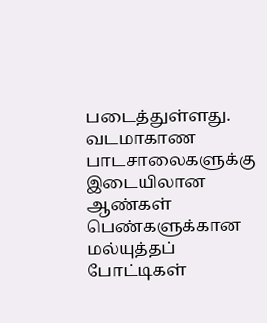படைத்துள்ளது.
வடமாகாண பாடசாலைகளுக்கு இடையிலான ஆண்கள் பெண்களுக்கான மல்யுத்தப் போட்டிகள்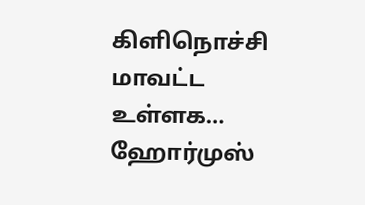கிளிநொச்சி மாவட்ட உள்ளக…
ஹோர்முஸ்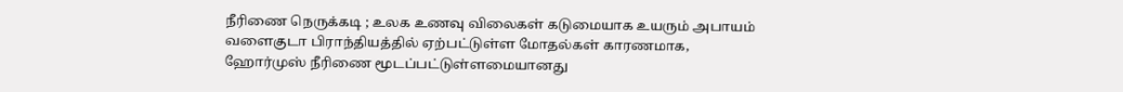நீரிணை நெருக்கடி ; உலக உணவு விலைகள் கடுமையாக உயரும் அபாயம்
வளைகுடா பிராந்தியத்தில் ஏற்பட்டுள்ள மோதல்கள் காரணமாக, ஹோர்முஸ் நீரிணை மூடப்பட்டுள்ளமையானது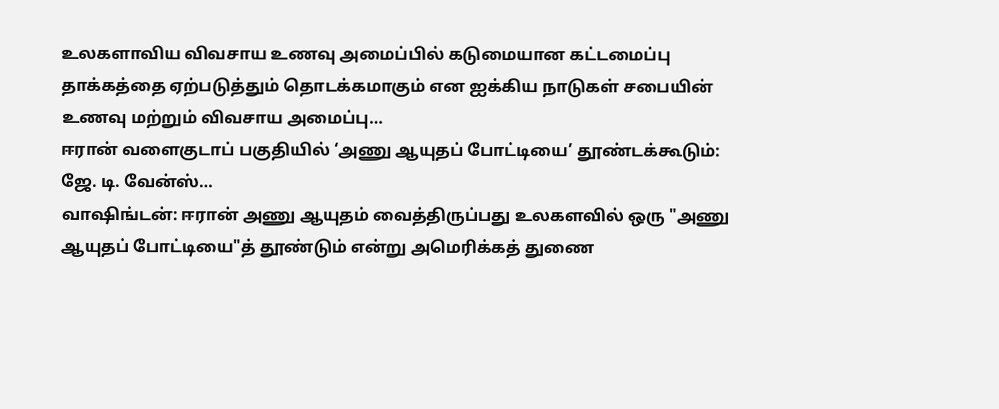உலகளாவிய விவசாய உணவு அமைப்பில் கடுமையான கட்டமைப்பு தாக்கத்தை ஏற்படுத்தும் தொடக்கமாகும் என ஐக்கிய நாடுகள் சபையின் உணவு மற்றும் விவசாய அமைப்பு…
ஈரான் வளைகுடாப் பகுதியில் ‘அணு ஆயுதப் போட்டியை’ தூண்டக்கூடும்: ஜே. டி. வேன்ஸ்…
வாஷிங்டன்: ஈரான் அணு ஆயுதம் வைத்திருப்பது உலகளவில் ஒரு "அணு ஆயுதப் போட்டியை"த் தூண்டும் என்று அமெரிக்கத் துணை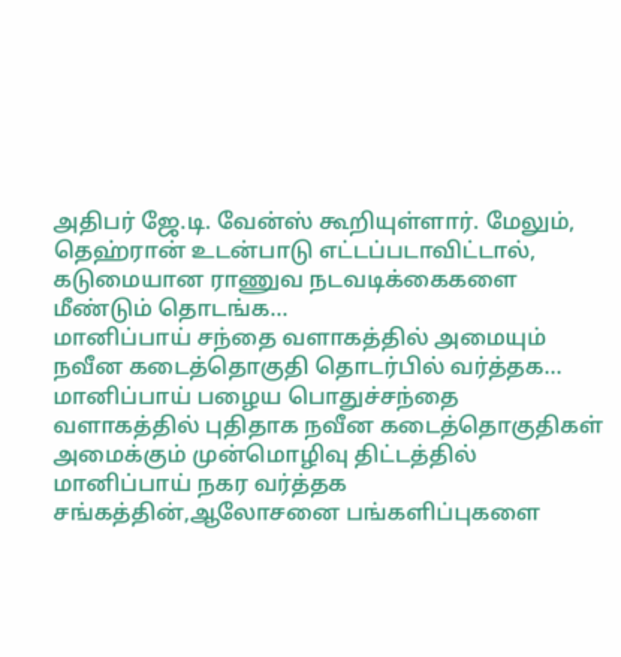அதிபர் ஜே.டி. வேன்ஸ் கூறியுள்ளார். மேலும், தெஹ்ரான் உடன்பாடு எட்டப்படாவிட்டால், கடுமையான ராணுவ நடவடிக்கைகளை மீண்டும் தொடங்க…
மானிப்பாய் சந்தை வளாகத்தில் அமையும் நவீன கடைத்தொகுதி தொடர்பில் வர்த்தக…
மானிப்பாய் பழைய பொதுச்சந்தை வளாகத்தில் புதிதாக நவீன கடைத்தொகுதிகள் அமைக்கும் முன்மொழிவு திட்டத்தில் மானிப்பாய் நகர வர்த்தக சங்கத்தின்,ஆலோசனை பங்களிப்புகளை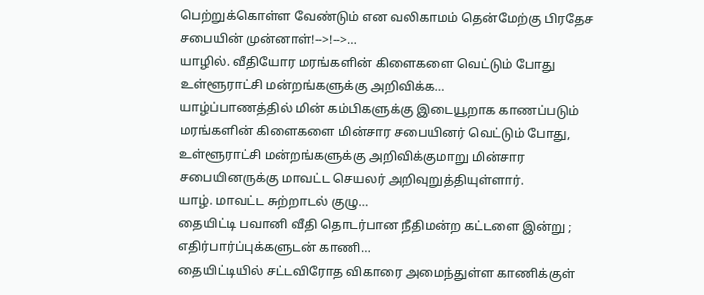பெற்றுக்கொள்ள வேண்டும் என வலிகாமம் தென்மேற்கு பிரதேச சபையின் முன்னாள்!-->!-->…
யாழில். வீதியோர மரங்களின் கிளைகளை வெட்டும் போது உள்ளூராட்சி மன்றங்களுக்கு அறிவிக்க…
யாழ்ப்பாணத்தில் மின் கம்பிகளுக்கு இடையூறாக காணப்படும் மரங்களின் கிளைகளை மின்சார சபையினர் வெட்டும் போது, உள்ளூராட்சி மன்றங்களுக்கு அறிவிக்குமாறு மின்சார சபையினருக்கு மாவட்ட செயலர் அறிவுறுத்தியுள்ளார்.
யாழ். மாவட்ட சுற்றாடல் குழு…
தையிட்டி பவானி வீதி தொடர்பான நீதிமன்ற கட்டளை இன்று ; எதிர்பார்ப்புக்களுடன் காணி…
தையிட்டியில் சட்டவிரோத விகாரை அமைந்துள்ள காணிக்குள்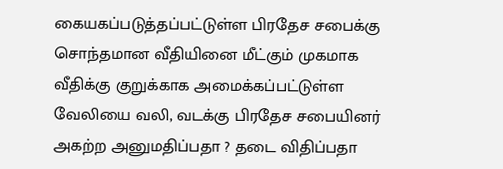கையகப்படுத்தப்பட்டுள்ள பிரதேச சபைக்கு சொந்தமான வீதியினை மீட்கும் முகமாக வீதிக்கு குறுக்காக அமைக்கப்பட்டுள்ள வேலியை வலி, வடக்கு பிரதேச சபையினர் அகற்ற அனுமதிப்பதா ? தடை விதிப்பதா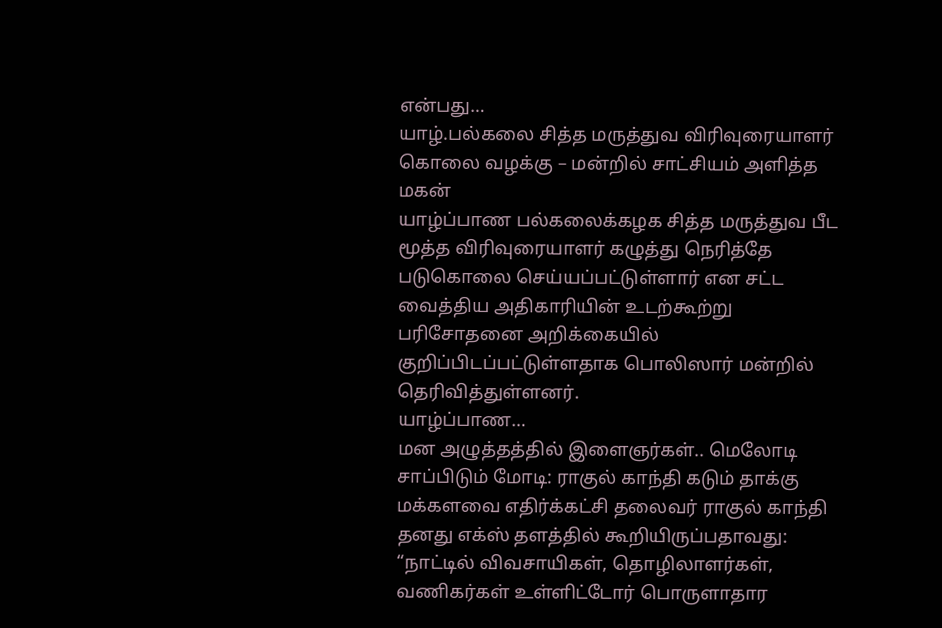என்பது…
யாழ்.பல்கலை சித்த மருத்துவ விரிவுரையாளர் கொலை வழக்கு – மன்றில் சாட்சியம் அளித்த மகன்
யாழ்ப்பாண பல்கலைக்கழக சித்த மருத்துவ பீட மூத்த விரிவுரையாளர் கழுத்து நெரித்தே படுகொலை செய்யப்பட்டுள்ளார் என சட்ட வைத்திய அதிகாரியின் உடற்கூற்று பரிசோதனை அறிக்கையில் குறிப்பிடப்பட்டுள்ளதாக பொலிஸார் மன்றில் தெரிவித்துள்ளனர்.
யாழ்ப்பாண…
மன அழுத்தத்தில் இளைஞர்கள்.. மெலோடி சாப்பிடும் மோடி: ராகுல் காந்தி கடும் தாக்கு
மக்களவை எதிர்க்கட்சி தலைவர் ராகுல் காந்தி தனது எக்ஸ் தளத்தில் கூறியிருப்பதாவது: “நாட்டில் விவசாயிகள், தொழிலாளர்கள், வணிகர்கள் உள்ளிட்டோர் பொருளாதார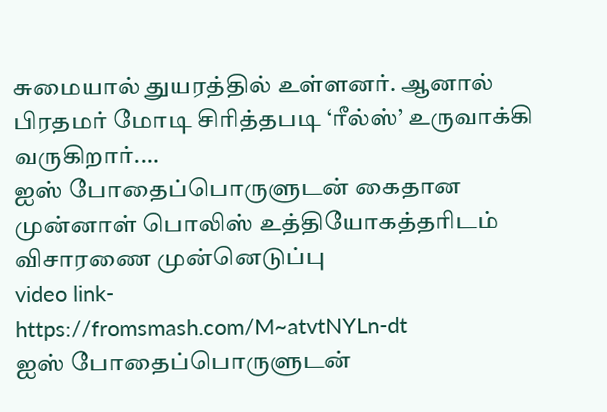சுமையால் துயரத்தில் உள்ளனர். ஆனால் பிரதமர் மோடி சிரித்தபடி ‘ரீல்ஸ்’ உருவாக்கி வருகிறார்.…
ஐஸ் போதைப்பொருளுடன் கைதான முன்னாள் பொலிஸ் உத்தியோகத்தரிடம் விசாரணை முன்னெடுப்பு
video link-
https://fromsmash.com/M~atvtNYLn-dt
ஐஸ் போதைப்பொருளுடன்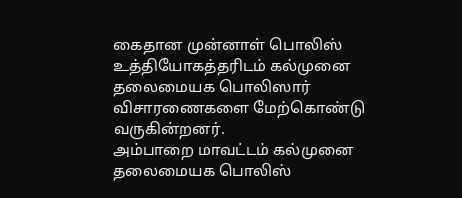கைதான முன்னாள் பொலிஸ் உத்தியோகத்தரிடம் கல்முனை தலைமையக பொலிஸார் விசாரணைகளை மேற்கொண்டு வருகின்றனர்.
அம்பாறை மாவட்டம் கல்முனை தலைமையக பொலிஸ்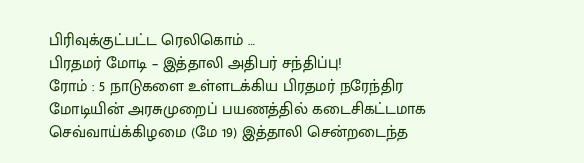பிரிவுக்குட்பட்ட ரெலிகொம் …
பிரதமர் மோடி – இத்தாலி அதிபர் சந்திப்பு!
ரோம் : 5 நாடுகளை உள்ளடக்கிய பிரதமர் நரேந்திர மோடியின் அரசுமுறைப் பயணத்தில் கடைசிகட்டமாக செவ்வாய்க்கிழமை (மே 19) இத்தாலி சென்றடைந்த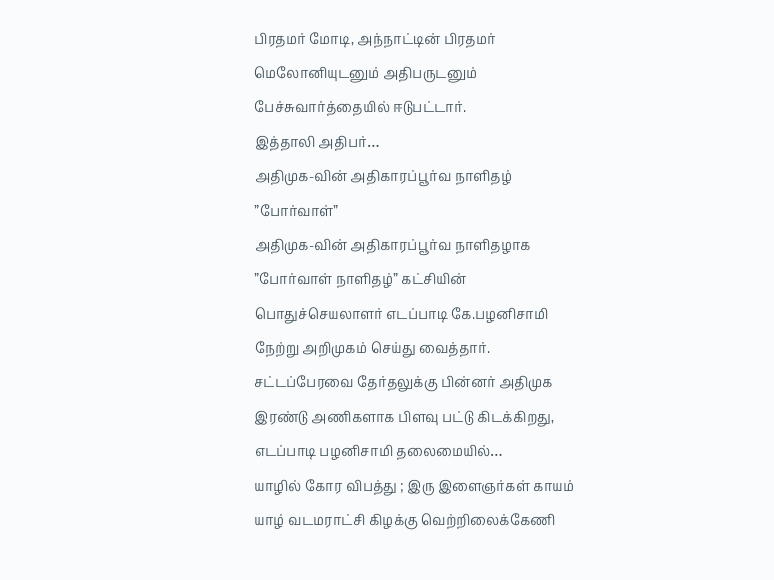பிரதமர் மோடி, அந்நாட்டின் பிரதமர் மெலோனியுடனும் அதிபருடனும் பேச்சுவார்த்தையில் ஈடுபட்டார்.
இத்தாலி அதிபர்…
அதிமுக-வின் அதிகாரப்பூர்வ நாளிதழ் ”போர்வாள்”
அதிமுக-வின் அதிகாரப்பூர்வ நாளிதழாக ”போர்வாள் நாளிதழ்” கட்சியின் பொதுச்செயலாளர் எடப்பாடி கே.பழனிசாமி நேற்று அறிமுகம் செய்து வைத்தார்.
சட்டப்பேரவை தேர்தலுக்கு பின்னர் அதிமுக இரண்டு அணிகளாக பிளவு பட்டு கிடக்கிறது, எடப்பாடி பழனிசாமி தலைமையில்…
யாழில் கோர விபத்து ; இரு இளைஞர்கள் காயம்
யாழ் வடமராட்சி கிழக்கு வெற்றிலைக்கேணி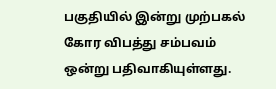பகுதியில் இன்று முற்பகல் கோர விபத்து சம்பவம் ஒன்று பதிவாகியுள்ளது.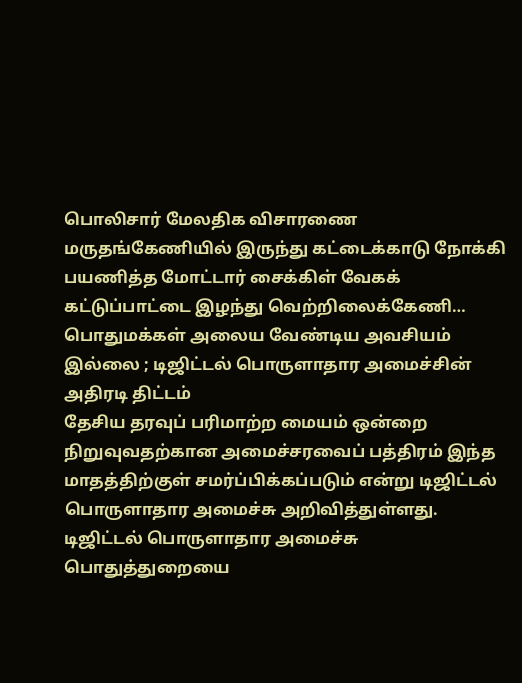பொலிசார் மேலதிக விசாரணை
மருதங்கேணியில் இருந்து கட்டைக்காடு நோக்கி பயணித்த மோட்டார் சைக்கிள் வேகக் கட்டுப்பாட்டை இழந்து வெற்றிலைக்கேணி…
பொதுமக்கள் அலைய வேண்டிய அவசியம் இல்லை ; டிஜிட்டல் பொருளாதார அமைச்சின் அதிரடி திட்டம்
தேசிய தரவுப் பரிமாற்ற மையம் ஒன்றை நிறுவுவதற்கான அமைச்சரவைப் பத்திரம் இந்த மாதத்திற்குள் சமர்ப்பிக்கப்படும் என்று டிஜிட்டல் பொருளாதார அமைச்சு அறிவித்துள்ளது.
டிஜிட்டல் பொருளாதார அமைச்சு
பொதுத்துறையை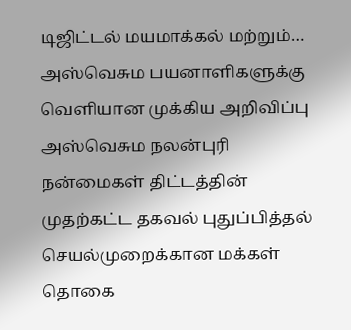டிஜிட்டல் மயமாக்கல் மற்றும்…
அஸ்வெசும பயனாளிகளுக்கு வெளியான முக்கிய அறிவிப்பு
அஸ்வெசும நலன்புரி நன்மைகள் திட்டத்தின் முதற்கட்ட தகவல் புதுப்பித்தல் செயல்முறைக்கான மக்கள் தொகை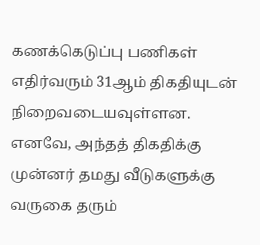கணக்கெடுப்பு பணிகள் எதிர்வரும் 31ஆம் திகதியுடன் நிறைவடையவுள்ளன.
எனவே, அந்தத் திகதிக்கு முன்னர் தமது வீடுகளுக்கு வருகை தரும்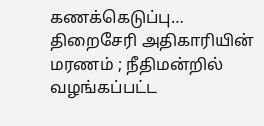கணக்கெடுப்பு…
திறைசேரி அதிகாரியின் மரணம் ; நீதிமன்றில் வழங்கப்பட்ட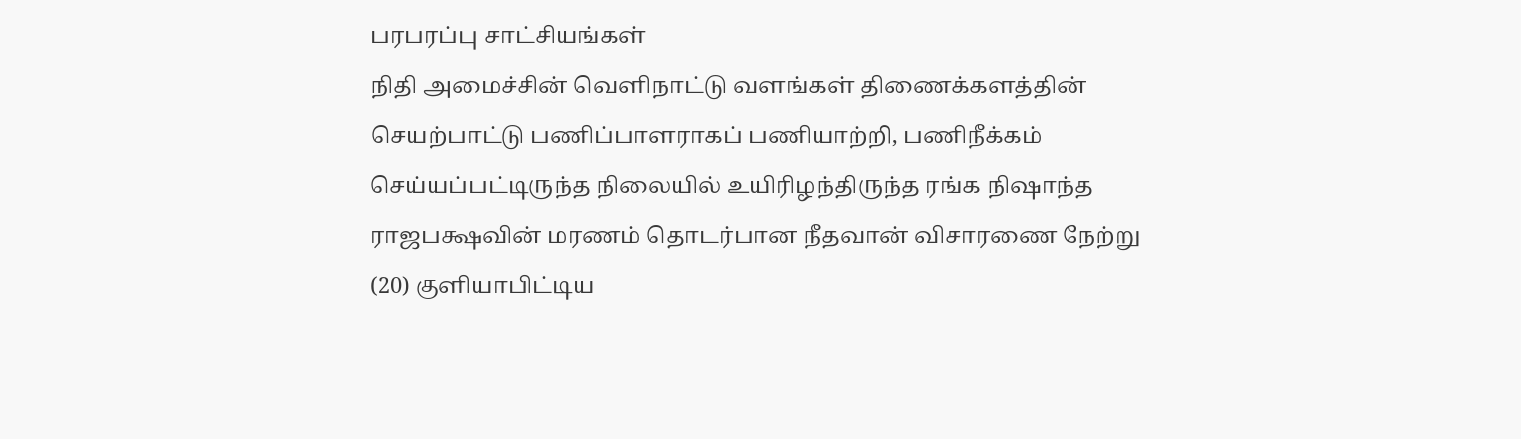பரபரப்பு சாட்சியங்கள்
நிதி அமைச்சின் வெளிநாட்டு வளங்கள் திணைக்களத்தின் செயற்பாட்டு பணிப்பாளராகப் பணியாற்றி, பணிநீக்கம் செய்யப்பட்டிருந்த நிலையில் உயிரிழந்திருந்த ரங்க நிஷாந்த ராஜபக்ஷவின் மரணம் தொடர்பான நீதவான் விசாரணை நேற்று (20) குளியாபிட்டிய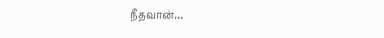நீதவான்…